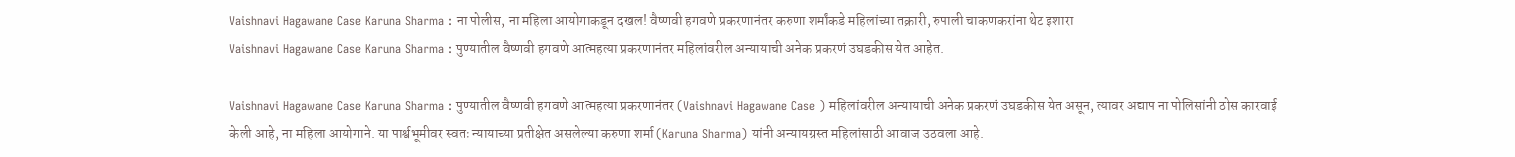Vaishnavi Hagawane Case Karuna Sharma : ना पोलीस, ना महिला आयोगाकडून दखल! वैष्णवी हगवणे प्रकरणानंतर करुणा शर्मांकडे महिलांच्या तक्रारी, रुपाली चाकणकरांना थेट इशारा
Vaishnavi Hagawane Case Karuna Sharma : पुण्यातील वैष्णवी हगवणे आत्महत्या प्रकरणानंतर महिलांवरील अन्यायाची अनेक प्रकरणं उघडकीस येत आहेत.

Vaishnavi Hagawane Case Karuna Sharma : पुण्यातील वैष्णवी हगवणे आत्महत्या प्रकरणानंतर (Vaishnavi Hagawane Case ) महिलांवरील अन्यायाची अनेक प्रकरणं उघडकीस येत असून, त्यावर अद्याप ना पोलिसांनी ठोस कारवाई केली आहे, ना महिला आयोगाने. या पार्श्वभूमीवर स्वतः न्यायाच्या प्रतीक्षेत असलेल्या करुणा शर्मा (Karuna Sharma) यांनी अन्यायग्रस्त महिलांसाठी आवाज उठवला आहे.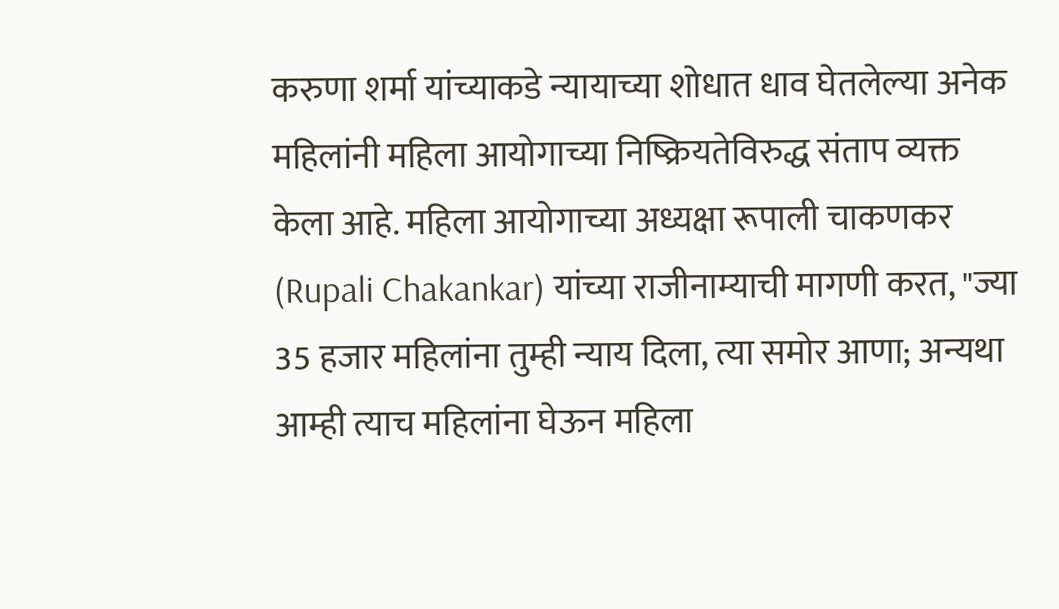करुणा शर्मा यांच्याकडे न्यायाच्या शोधात धाव घेतलेल्या अनेक महिलांनी महिला आयोगाच्या निष्क्रियतेविरुद्ध संताप व्यक्त केला आहे. महिला आयोगाच्या अध्यक्षा रूपाली चाकणकर (Rupali Chakankar) यांच्या राजीनाम्याची मागणी करत, "ज्या 35 हजार महिलांना तुम्ही न्याय दिला, त्या समोर आणा; अन्यथा आम्ही त्याच महिलांना घेऊन महिला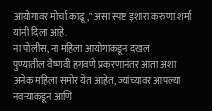आयोगावर मोर्चा काढू," असा स्पष्ट इशारा करुणा शर्मा यांनी दिला आहे.
ना पोलीस, ना महिला आयोगाकडून दखल
पुण्यातील वैष्णवी हगवणे प्रकरणानंतर आता अशा अनेक महिला समोर येत आहेत, ज्यांच्यावर आपल्या नवऱ्याकडून आणि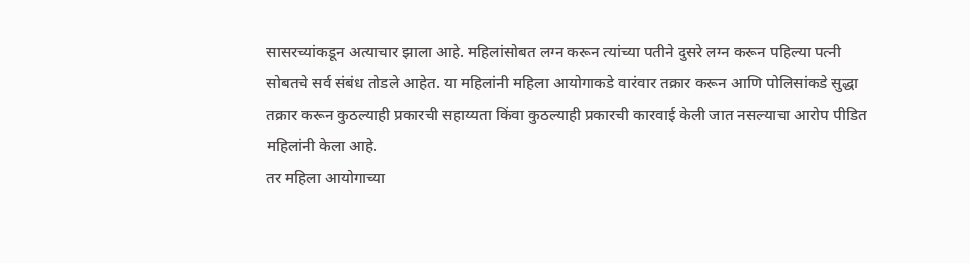सासरच्यांकडून अत्याचार झाला आहे. महिलांसोबत लग्न करून त्यांच्या पतीने दुसरे लग्न करून पहिल्या पत्नी सोबतचे सर्व संबंध तोडले आहेत. या महिलांनी महिला आयोगाकडे वारंवार तक्रार करून आणि पोलिसांकडे सुद्धा तक्रार करून कुठल्याही प्रकारची सहाय्यता किंवा कुठल्याही प्रकारची कारवाई केली जात नसल्याचा आरोप पीडित महिलांनी केला आहे.
तर महिला आयोगाच्या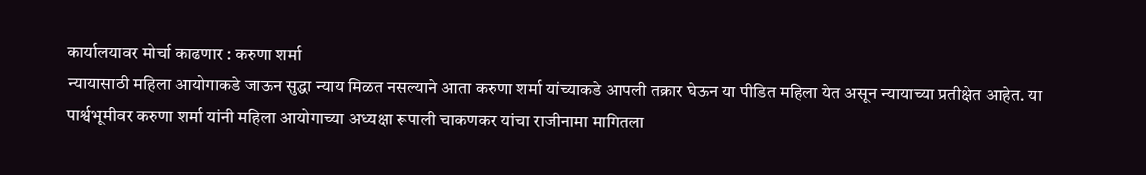कार्यालयावर मोर्चा काढणार : करुणा शर्मा
न्यायासाठी महिला आयोगाकडे जाऊन सुद्धा न्याय मिळत नसल्याने आता करुणा शर्मा यांच्याकडे आपली तक्रार घेऊन या पीडित महिला येत असून न्यायाच्या प्रतीक्षेत आहेत. या पार्श्वभूमीवर करुणा शर्मा यांनी महिला आयोगाच्या अध्यक्षा रूपाली चाकणकर यांचा राजीनामा मागितला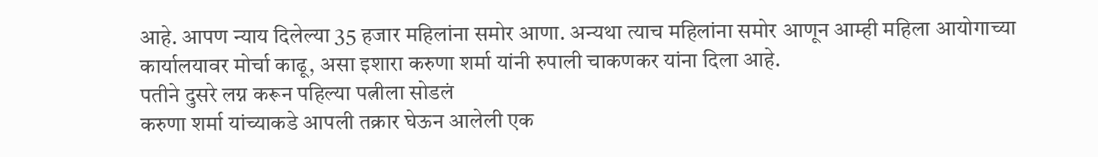आहे. आपण न्याय दिलेल्या 35 हजार महिलांना समोर आणा. अन्यथा त्याच महिलांना समोर आणून आम्ही महिला आयोगाच्या कार्यालयावर मोर्चा काढू, असा इशारा करुणा शर्मा यांनी रुपाली चाकणकर यांना दिला आहे.
पतीने दुसरे लग्न करून पहिल्या पत्नीला सोडलं
करुणा शर्मा यांच्याकडे आपली तक्रार घेऊन आलेली एक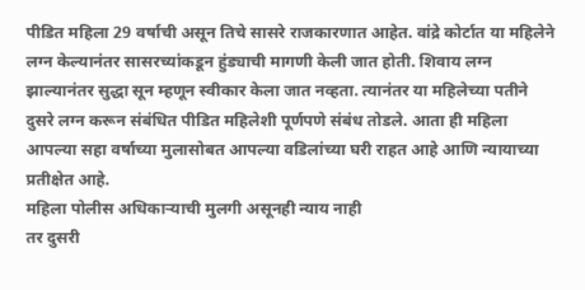पीडित महिला 29 वर्षाची असून तिचे सासरे राजकारणात आहेत. वांद्रे कोर्टात या महिलेने लग्न केल्यानंतर सासरच्यांकडून हुंड्याची मागणी केली जात होती. शिवाय लग्न झाल्यानंतर सुद्धा सून म्हणून स्वीकार केला जात नव्हता. त्यानंतर या महिलेच्या पतीने दुसरे लग्न करून संबंधित पीडित महिलेशी पूर्णपणे संबंध तोडले. आता ही महिला आपल्या सहा वर्षाच्या मुलासोबत आपल्या वडिलांच्या घरी राहत आहे आणि न्यायाच्या प्रतीक्षेत आहे.
महिला पोलीस अधिकाऱ्याची मुलगी असूनही न्याय नाही
तर दुसरी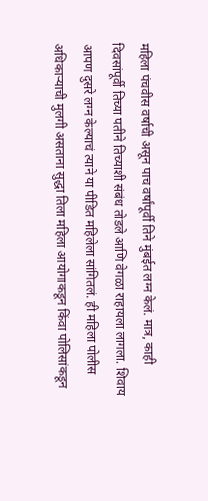महिला पंचवीस वर्षाची असून पाच वर्षांपूर्वी तिने मुंबईत लग्न केलं. मात्र, काही दिवसांपूर्वी तिच्या पतीने तिच्याशी संबंध तोडले आणि वेगळा राहायला लागला. शिवाय आपण दुसरे लग्न केल्याचं त्याने या पीडित महिलेला सांगितलं. ही महिला पोलीस अधिकाऱ्याची मुलगी असताना सुद्धा तिला महिला आयोगाकडून किंवा पोलिसांकडून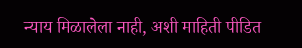न्याय मिळालेला नाही, अशी माहिती पीडित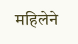महिलेने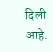दिली आहे.